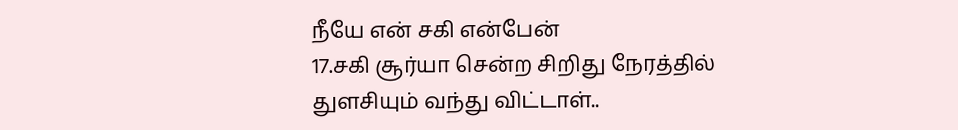நீயே என் சகி என்பேன்
17.சகி சூர்யா சென்ற சிறிது நேரத்தில் துளசியும் வந்து விட்டாள்..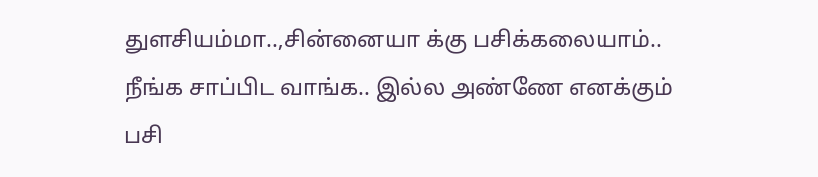துளசியம்மா..,சின்னையா க்கு பசிக்கலையாம்.. நீங்க சாப்பிட வாங்க.. இல்ல அண்ணே எனக்கும் பசி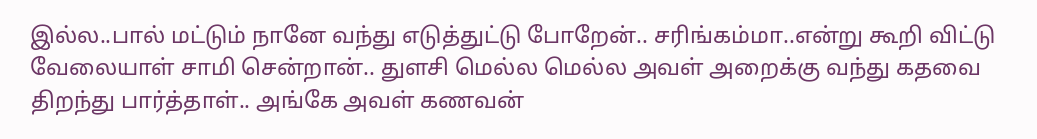இல்ல..பால் மட்டும் நானே வந்து எடுத்துட்டு போறேன்.. சரிங்கம்மா..என்று கூறி விட்டு வேலையாள் சாமி சென்றான்.. துளசி மெல்ல மெல்ல அவள் அறைக்கு வந்து கதவை திறந்து பார்த்தாள்.. அங்கே அவள் கணவன்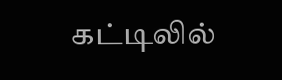கட்டிலில்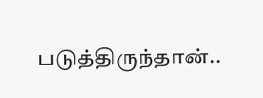படுத்திருந்தான்..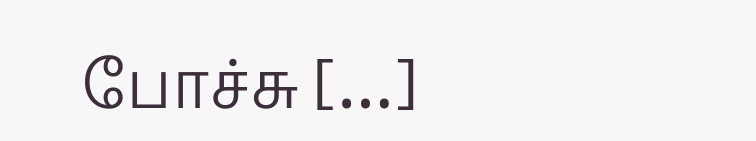போச்சு […]